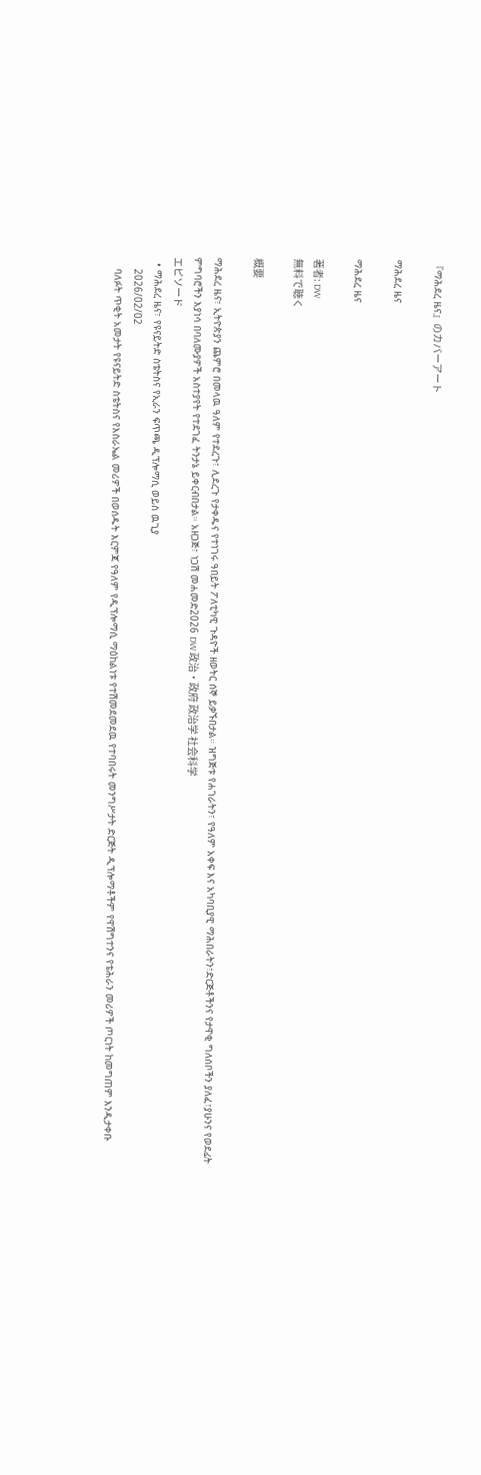『ማሕደረ ዜና』のカバーアート

ማሕደረ ዜና

ማሕደረ ዜና

著者: DW
無料で聴く

概要

ማሕደረ ዜና፣ ኢትዮጵያን ጨምሮ በመላዉ ዓለም የተደረጉ፣ ሊደረጉ የታቀዱና የተነገሩ ዓበይት ፖለቲካዊ ጉዳዮች ዘወትር ሰኞ ይቃኙበታል። ዝግጅቱ የሐገራትን፣ የዓለም አቀፍ እና አካባቢያዊ ማሕበራትን፣ድርጅቶችንና የታዋቂ ግለሰቦችን ያለፈ፣ያሁንና የወደፊት ምግባሮችን እያነሳ በባለሙያዎች አስተያየት የተደገፈ ትንታኔ ይቀርብበታል። አዘጋጅ፣ ነጋሽ መሐመድ2026 DW 政治・政府 政治学 社会科学
エピソード
  • ማሕደረ ዜና፣ የዩናይትድ ስቴትስና የኢራን ፍጥጫ ዲፕሎማሲ ወይስ ዉጊያ
    2026/02/02
    ባለፉት ጥቂት አመታት የዩናይትድ ስቴትስና የእስራኤል መሪዎች በወሰዱት እርምጃ የዓለም የዲፕሎማሲ ማዕከልነቱ የተሽመደመደዉ የተባበሩት መንግሥታት ድርጅት ዲፕሎማቶችም የዋሽግተንና የቴሕራን መሪዎች ጦርነት ከመግጠም እንዲታቀቡ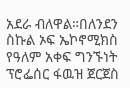አደራ ብለዋል።በለንደን ስኩል ኦፍ ኤኮኖሚክስ የዓለም አቀፍ ግንኙነት ፕሮፌሰር ፋዉዝ ጀርጀስ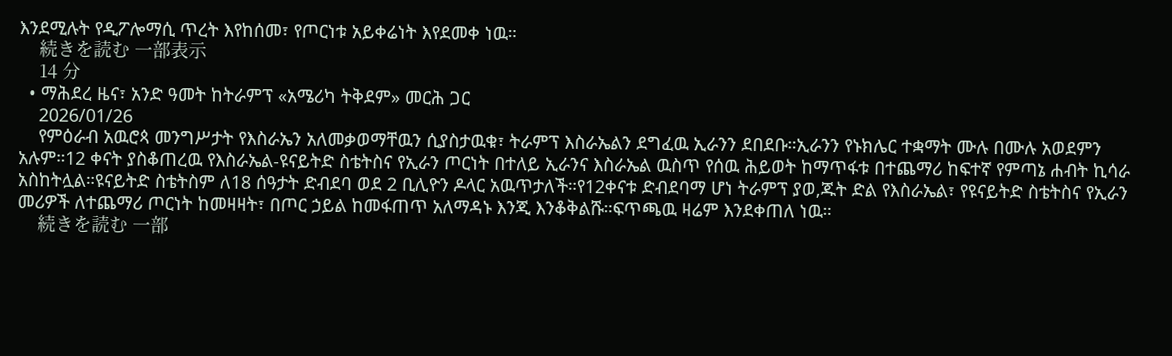እንደሚሉት የዲፖሎማሲ ጥረት እየከሰመ፣ የጦርነቱ አይቀሬነት እየደመቀ ነዉ።
    続きを読む 一部表示
    14 分
  • ማሕደረ ዜና፣ አንድ ዓመት ከትራምፕ «አሜሪካ ትቅደም» መርሕ ጋር
    2026/01/26
    የምዕራብ አዉሮጳ መንግሥታት የእስራኤን አለመቃወማቸዉን ሲያስታዉቁ፣ ትራምፕ እስራኤልን ደግፈዉ ኢራንን ደበደቡ።ኢራንን የኑክሌር ተቋማት ሙሉ በሙሉ አወደምን አሉም።12 ቀናት ያስቆጠረዉ የእስራኤል-ዩናይትድ ስቴትስና የኢራን ጦርነት በተለይ ኢራንና እስራኤል ዉስጥ የሰዉ ሕይወት ከማጥፋቱ በተጨማሪ ከፍተኛ የምጣኔ ሐብት ኪሳራ አስከትሏል።ዩናይትድ ስቴትስም ለ18 ሰዓታት ድብደባ ወደ 2 ቢሊዮን ዶላር አዉጥታለች።የ12ቀናቱ ድብደባማ ሆነ ትራምፕ ያወ,ጁት ድል የእስራኤል፣ የዩናይትድ ስቴትስና የኢራን መሪዎች ለተጨማሪ ጦርነት ከመዛዛት፣ በጦር ኃይል ከመፋጠጥ አለማዳኑ እንጂ እንቆቅልሹ።ፍጥጫዉ ዛሬም እንደቀጠለ ነዉ።
    続きを読む 一部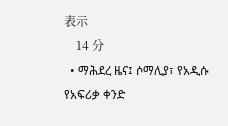表示
    14 分
  • ማሕደረ ዜና፤ ሶማሊያ፣ የአዲሱ የአፍሪቃ ቀንድ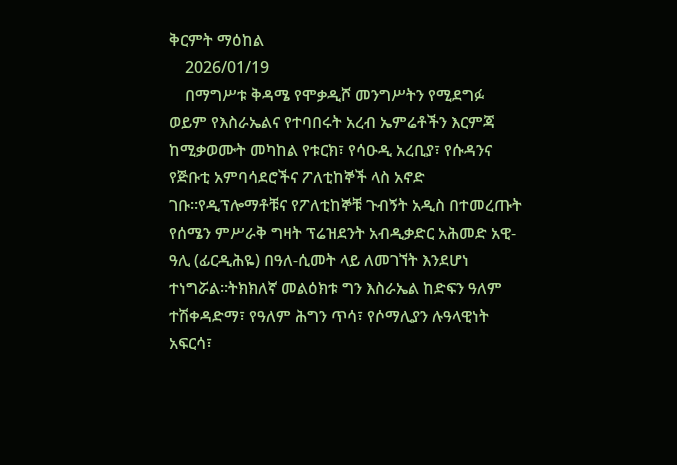ቅርምት ማዕከል
    2026/01/19
    በማግሥቱ ቅዳሜ የሞቃዲሾ መንግሥትን የሚደግፉ ወይም የእስራኤልና የተባበሩት አረብ ኤምሬቶችን እርምጃ ከሚቃወሙት መካከል የቱርክ፣ የሳዑዲ አረቢያ፣ የሱዳንና የጅቡቲ አምባሳደሮችና ፖለቲከኞች ላስ አኖድ ገቡ።የዲፕሎማቶቹና የፖለቲከኞቹ ጉብኝት አዲስ በተመረጡት የሰሜን ምሥራቅ ግዛት ፕሬዝደንት አብዲቃድር አሕመድ አዊ-ዓሊ (ፊርዲሕዬ) በዓለ-ሲመት ላይ ለመገኘት እንደሆነ ተነግሯል።ትክክለኛ መልዕክቱ ግን እስራኤል ከድፍን ዓለም ተሽቀዳድማ፣ የዓለም ሕግን ጥሳ፣ የሶማሊያን ሉዓላዊነት አፍርሳ፣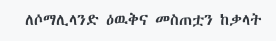ለሶማሊላንድ ዕዉቅና መስጠቷን ከቃላት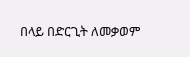በላይ በድርጊት ለመቃወም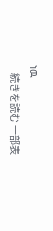ነዉ
    続きを読む 一部表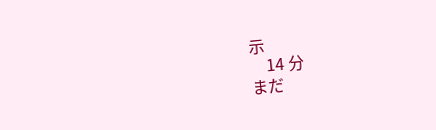示
    14 分
まだ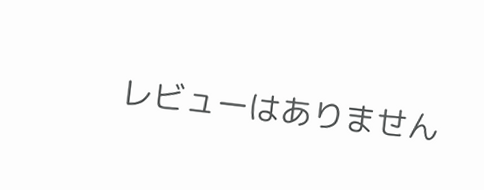レビューはありません